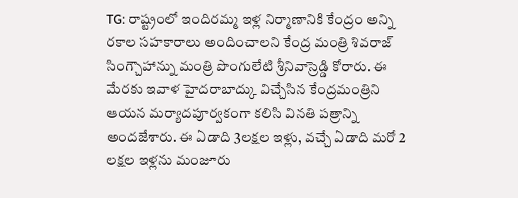TG: రాష్ట్రంలో ఇందిరమ్మ ఇళ్ల నిర్మాణానికి కేంద్రం అన్ని రకాల సహకారాలు అందించాలని కేంద్ర మంత్రి శివరాజ్ సింగ్చౌహాన్ను మంత్రి పొంగులేటి శ్రీనివాస్రెడ్డి కోరారు. ఈ మేరకు ఇవాళ హైదరాబాద్కు విచ్చేసిన కేంద్రమంత్రిని ఆయన మర్యాదపూర్వకంగా కలిసి వినతి పత్రాన్ని అందజేశారు. ఈ ఏడాది 3లక్షల ఇళ్లు, వచ్చే ఏడాది మరో 2 లక్షల ఇళ్లను మంజూరు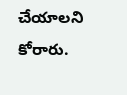చేయాలని కోరారు.